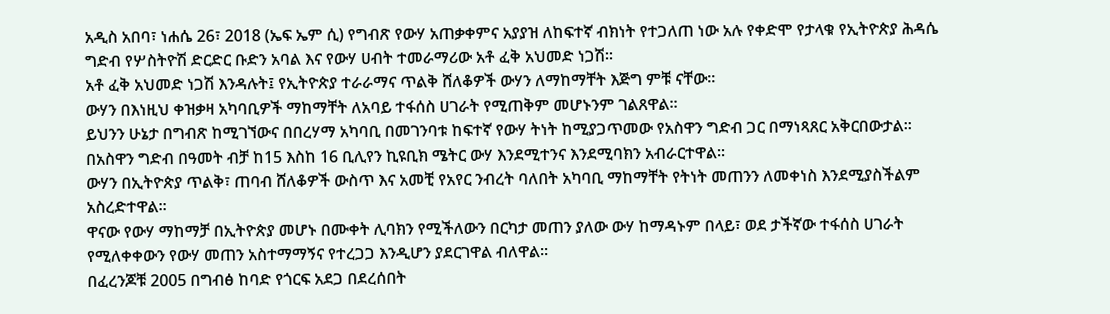አዲስ አበባ፣ ነሐሴ 26፣ 2018 (ኤፍ ኤም ሲ) የግብጽ የውሃ አጠቃቀምና አያያዝ ለከፍተኛ ብክነት የተጋለጠ ነው አሉ የቀድሞ የታላቁ የኢትዮጵያ ሕዳሴ ግድብ የሦስትዮሽ ድርድር ቡድን አባል እና የውሃ ሀብት ተመራማሪው አቶ ፈቅ አህመድ ነጋሽ፡፡
አቶ ፈቅ አህመድ ነጋሽ እንዳሉት፤ የኢትዮጵያ ተራራማና ጥልቅ ሸለቆዎች ውሃን ለማከማቸት እጅግ ምቹ ናቸው፡፡
ውሃን በእነዚህ ቀዝቃዛ አካባቢዎች ማከማቸት ለአባይ ተፋሰስ ሀገራት የሚጠቅም መሆኑንም ገልጸዋል።
ይህንን ሁኔታ በግብጽ ከሚገኘውና በበረሃማ አካባቢ በመገንባቱ ከፍተኛ የውሃ ትነት ከሚያጋጥመው የአስዋን ግድብ ጋር በማነጻጸር አቅርበውታል።
በአስዋን ግድብ በዓመት ብቻ ከ15 እስከ 16 ቢሊየን ኪዩቢክ ሜትር ውሃ እንደሚተንና እንደሚባክን አብራርተዋል፡፡
ውሃን በኢትዮጵያ ጥልቅ፣ ጠባብ ሸለቆዎች ውስጥ እና አመቺ የአየር ንብረት ባለበት አካባቢ ማከማቸት የትነት መጠንን ለመቀነስ እንደሚያስችልም አስረድተዋል።
ዋናው የውሃ ማከማቻ በኢትዮጵያ መሆኑ በሙቀት ሊባክን የሚችለውን በርካታ መጠን ያለው ውሃ ከማዳኑም በላይ፣ ወደ ታችኛው ተፋሰስ ሀገራት የሚለቀቀውን የውሃ መጠን አስተማማኝና የተረጋጋ እንዲሆን ያደርገዋል ብለዋል፡፡
በፈረንጆቹ 2005 በግብፅ ከባድ የጎርፍ አደጋ በደረሰበት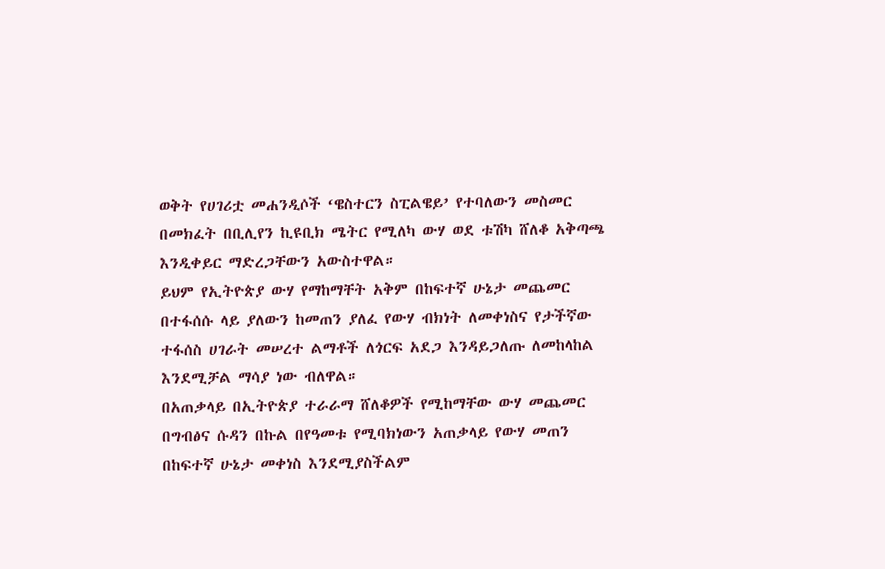ወቅት የሀገሪቷ መሐንዲሶች ‘ዌስተርን ስፒልዌይ’ የተባለውን መስመር በመክፈት በቢሊየን ኪዩቢክ ሜትር የሚለካ ውሃ ወደ ቱሽካ ሸለቆ አቅጣጫ እንዲቀይር ማድረጋቸውን አውስተዋል።
ይህም የኢትዮጵያ ውሃ የማከማቸት አቅም በከፍተኛ ሁኔታ መጨመር በተፋሰሱ ላይ ያለውን ከመጠን ያለፈ የውሃ ብክነት ለመቀነስና የታችኛው ተፋሰስ ሀገራት መሠረተ ልማቶች ለጎርፍ አደጋ እንዳይጋለጡ ለመከላከል እንደሚቻል ማሳያ ነው ብለዋል።
በአጠቃላይ በኢትዮጵያ ተራራማ ሸለቆዎች የሚከማቸው ውሃ መጨመር በግብፅና ሱዳን በኩል በየዓመቱ የሚባክነውን አጠቃላይ የውሃ መጠን በከፍተኛ ሁኔታ መቀነስ እንደሚያስችልም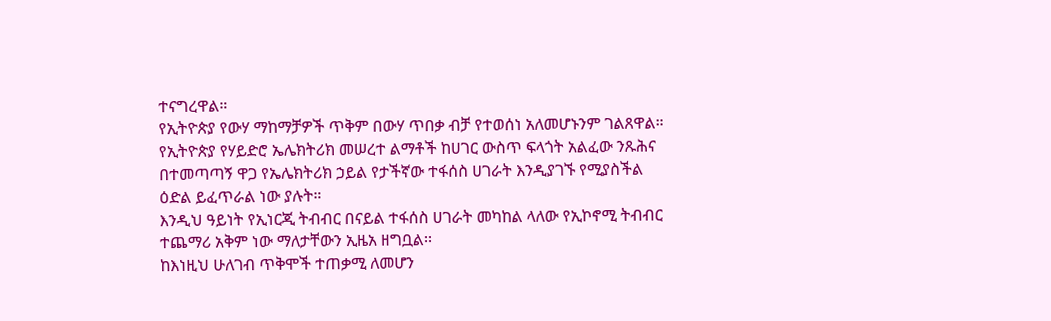ተናግረዋል።
የኢትዮጵያ የውሃ ማከማቻዎች ጥቅም በውሃ ጥበቃ ብቻ የተወሰነ አለመሆኑንም ገልጸዋል።
የኢትዮጵያ የሃይድሮ ኤሌክትሪክ መሠረተ ልማቶች ከሀገር ውስጥ ፍላጎት አልፈው ንጹሕና በተመጣጣኝ ዋጋ የኤሌክትሪክ ኃይል የታችኛው ተፋሰስ ሀገራት እንዲያገኙ የሚያስችል ዕድል ይፈጥራል ነው ያሉት።
እንዲህ ዓይነት የኢነርጂ ትብብር በናይል ተፋሰስ ሀገራት መካከል ላለው የኢኮኖሚ ትብብር ተጨማሪ አቅም ነው ማለታቸውን ኢዜአ ዘግቧል፡፡
ከእነዚህ ሁለገብ ጥቅሞች ተጠቃሚ ለመሆን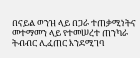በናይል ወንዝ ላይ በጋራ ተጠቃሚነትና መተማመን ላይ የተመሠረተ ጠንካራ ትብብር ሊፈጠር እንደሚገባ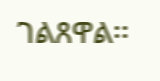ገልጸዋል፡፡